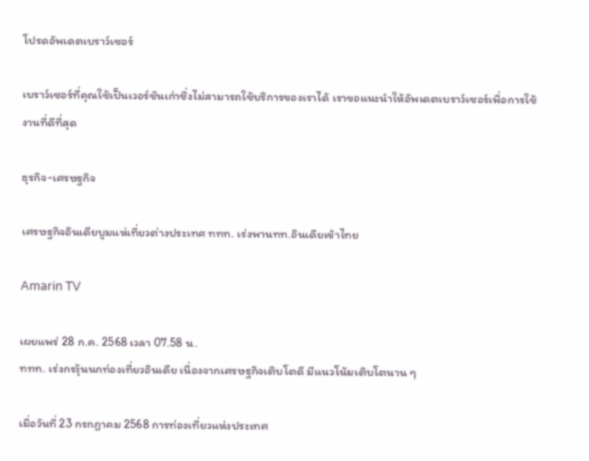โปรดอัพเดตเบราว์เซอร์

เบราว์เซอร์ที่คุณใช้เป็นเวอร์ชันเก่าซึ่งไม่สามารถใช้บริการของเราได้ เราขอแนะนำให้อัพเดตเบราว์เซอร์เพื่อการใช้งานที่ดีที่สุด

ธุรกิจ-เศรษฐกิจ

เศรษฐกิจอินเดียบูมแห่เที่ยวต่างประเทศ ททท. เร่งพานทท.อินเดียเข้าไทย

Amarin TV

เผยแพร่ 28 ก.ค. 2568 เวลา 07.58 น.
ททท. เร่งกระุ้นนกท่องเที่ยวอินเดีย เนื่องจากเศรษฐกิจเติบโตดี มีแนวโน้มเติบโตนาน ๆ

เมื่อวันที่ 23 กรกฎาคม 2568 การท่องเที่ยวแห่งประเทศ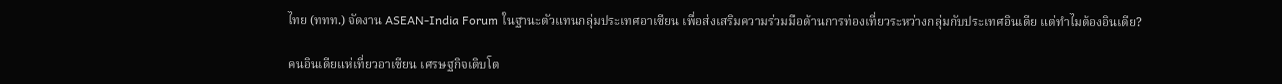ไทย (ททท.) จัดงาน ASEAN-India Forum ในฐานะตัวแทนกลุ่มประเทศอาเซียน เพื่อส่งเสริมความร่วมมือด้านการท่องเที่ยวระหว่างกลุ่มกับประเทศอินเดีย แต่ทำไมต้องอินเดีย?

คนอินเดียแห่เที่ยวอาเซียน เศรษฐกิจเติบโต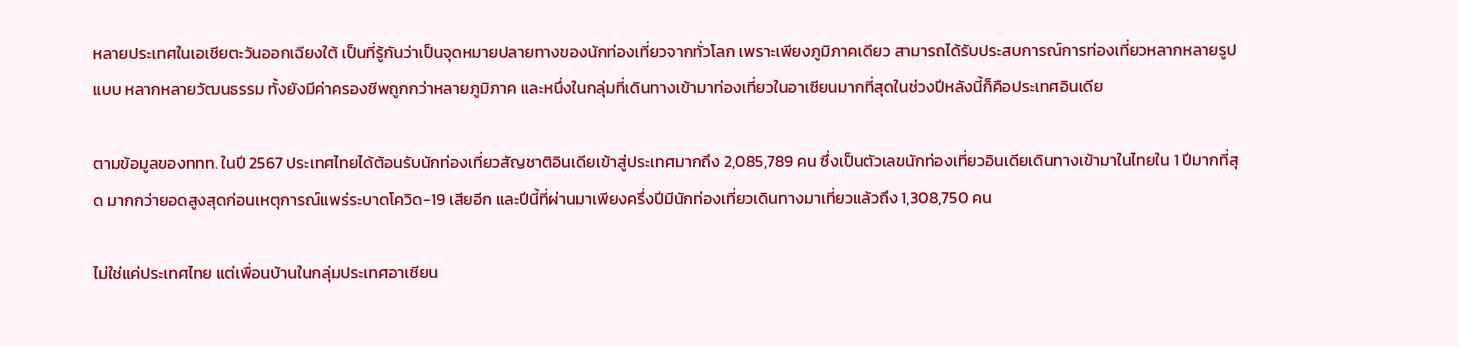หลายประเทศในเอเชียตะวันออกเฉียงใต้ เป็นที่รู้กันว่าเป็นจุดหมายปลายทางของนักท่องเที่ยวจากทั่วโลก เพราะเพียงภูมิภาคเดียว สามารถได้รับประสบการณ์การท่องเที่ยวหลากหลายรูปแบบ หลากหลายวัฒนธรรม ทั้งยังมีค่าครองชีพถูกกว่าหลายภูมิภาค และหนึ่งในกลุ่มที่เดินทางเข้ามาท่องเที่ยวในอาเซียนมากที่สุดในช่วงปีหลังนี้ก็คือประเทศอินเดีย

ตามข้อมูลของททท. ในปี 2567 ประเทศไทยได้ต้อนรับนักท่องเที่ยวสัญชาติอินเดียเข้าสู่ประเทศมากถึง 2,085,789 คน ซึ่งเป็นตัวเลขนักท่องเที่ยวอินเดียเดินทางเข้ามาในไทยใน 1 ปีมากที่สุด มากกว่ายอดสูงสุดก่อนเหตุการณ์แพร่ระบาดโควิด-19 เสียอีก และปีนี้ที่ผ่านมาเพียงครึ่งปีมีนักท่องเที่ยวเดินทางมาเที่ยวแล้วถึง 1,308,750 คน

ไม่ใช่แค่ประเทศไทย แต่เพื่อนบ้านในกลุ่มประเทศอาเซียน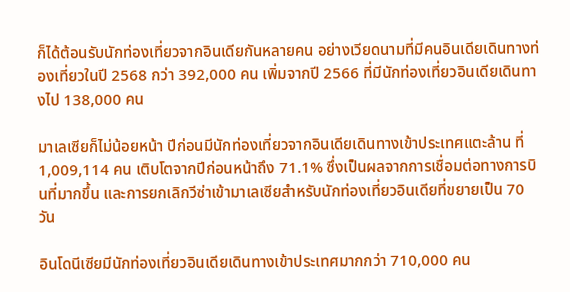ก็ได้ต้อนรับนักท่องเที่ยวจากอินเดียกันหลายคน อย่างเวียดนามที่มีคนอินเดียเดินทางท่องเที่ยวในปี 2568 กว่า 392,000 คน เพิ่มจากปี 2566 ที่มีนักท่องเที่ยวอินเดียเดินทางไป 138,000 คน

มาเลเซียก็ไม่น้อยหน้า ปีก่อนมีนักท่องเที่ยวจากอินเดียเดินทางเข้าประเทศแตะล้าน ที่ 1,009,114 คน เติบโตจากปีก่อนหน้าถึง 71.1% ซึ่งเป็นผลจากการเชื่อมต่อทางการบินที่มากขึ้น และการยกเลิกวีซ่าเข้ามาเลเซียสำหรับนักท่องเที่ยวอินเดียที่ขยายเป็น 70 วัน

อินโดนีเซียมีนักท่องเที่ยวอินเดียเดินทางเข้าประเทศมากกว่า 710,000 คน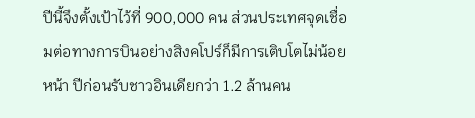ปีนี้จึงตั้งเป้าไว้ที่ 900,000 คน ส่วนประเทศจุดเชื่อมต่อทางการบินอย่างสิงคโปร์ก็มีการเติบโตไม่น้อยหน้า ปีก่อนรับชาวอินเดียกว่า 1.2 ล้านคน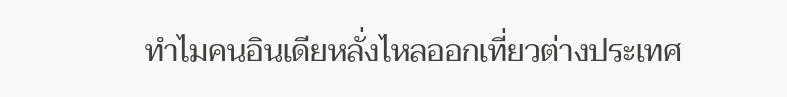ทำไมคนอินเดียหลั่งไหลออกเที่ยวต่างประเทศ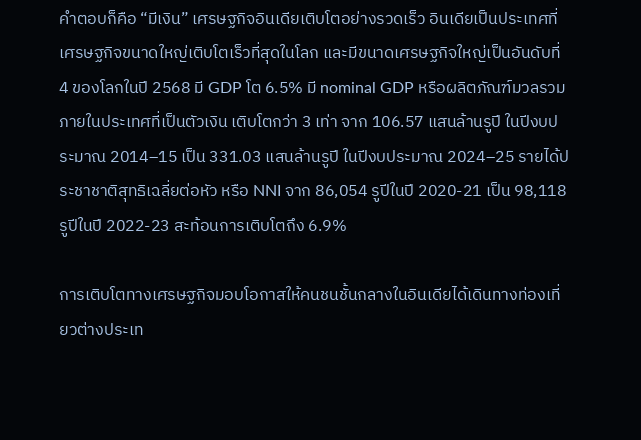คำตอบก็คือ “มีเงิน” เศรษฐกิจอินเดียเติบโตอย่างรวดเร็ว อินเดียเป็นประเทศที่เศรษฐกิจขนาดใหญ่เติบโตเร็วที่สุดในโลก และมีขนาดเศรษฐกิจใหญ่เป็นอันดับที่ 4 ของโลกในปี 2568 มี GDP โต 6.5% มี nominal GDP หรือผลิตภัณฑ์มวลรวมภายในประเทศที่เป็นตัวเงิน เติบโตกว่า 3 เท่า จาก 106.57 แสนล้านรูปี ในปีงบประมาณ 2014–15 เป็น 331.03 แสนล้านรูปี ในปีงบประมาณ 2024–25 รายได้ประชาชาติสุทธิเฉลี่ยต่อหัว หรือ NNI จาก 86,054 รูปีในปี 2020-21 เป็น 98,118 รูปีในปี 2022-23 สะท้อนการเติบโตถึง 6.9%

การเติบโตทางเศรษฐกิจมอบโอกาสให้คนชนชั้นกลางในอินเดียได้เดินทางท่องเที่ยวต่างประเท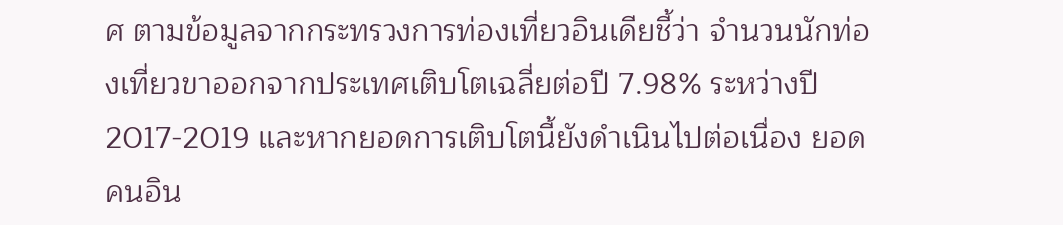ศ ตามข้อมูลจากกระทรวงการท่องเที่ยวอินเดียชี้ว่า จำนวนนักท่องเที่ยวขาออกจากประเทศเติบโตเฉลี่ยต่อปี 7.98% ระหว่างปี 2017-2019 และหากยอดการเติบโตนี้ยังดำเนินไปต่อเนื่อง ยอดคนอิน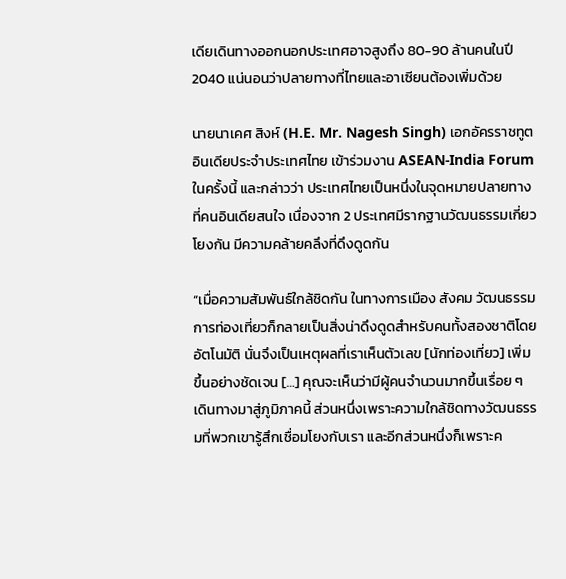เดียเดินทางออกนอกประเทศอาจสูงถึง 80-90 ล้านคนในปี 2040 แน่นอนว่าปลายทางที่ไทยและอาเซียนต้องเพิ่มด้วย

นายนาเคศ สิงห์ (H.E. Mr. Nagesh Singh) เอกอัครราชทูตอินเดียประจำประเทศไทย เข้าร่วมงาน ASEAN-India Forum ในครั้งนี้ และกล่าวว่า ประเทศไทยเป็นหนึ่งในจุดหมายปลายทางที่คนอินเดียสนใจ เนื่องจาก 2 ประเทศมีรากฐานวัฒนธรรมเกี่ยวโยงกัน มีความคล้ายคลึงที่ดึงดูดกัน

“เมื่อความสัมพันธ์ใกล้ชิดกัน ในทางการเมือง สังคม วัฒนธรรม การท่องเที่ยวก็กลายเป็นสิ่งน่าดึงดูดสำหรับคนทั้งสองชาติโดยอัตโนมัติ นั่นจึงเป็นเหตุผลที่เราเห็นตัวเลข [นักท่องเที่ยว] เพิ่มขึ้นอย่างชัดเจน […] คุณจะเห็นว่ามีผู้คนจำนวนมากขึ้นเรื่อย ๆ เดินทางมาสู่ภูมิภาคนี้ ส่วนหนึ่งเพราะความใกล้ชิดทางวัฒนธรรมที่พวกเขารู้สึกเชื่อมโยงกับเรา และอีกส่วนหนึ่งก็เพราะค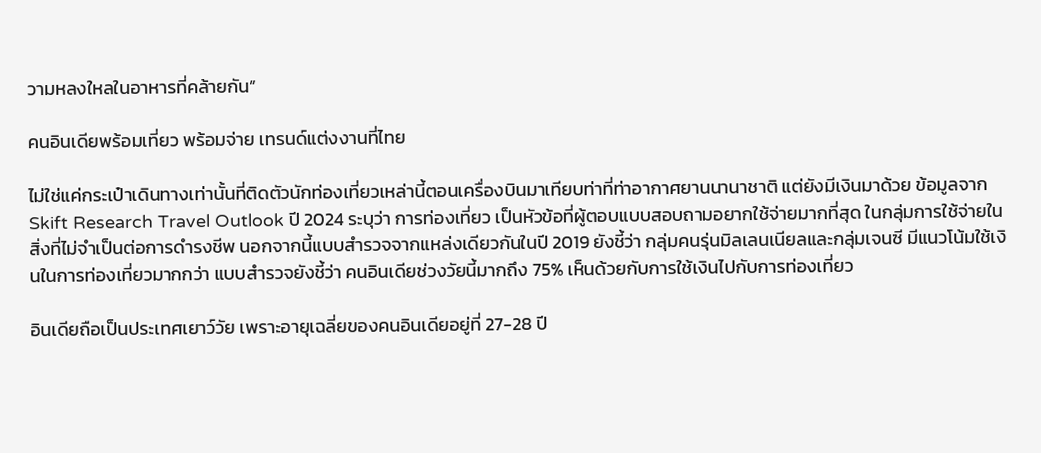วามหลงใหลในอาหารที่คล้ายกัน”

คนอินเดียพร้อมเที่ยว พร้อมจ่าย เทรนด์แต่งงานที่ไทย

ไม่ใช่แค่กระเป๋าเดินทางเท่านั้นที่ติดตัวนักท่องเที่ยวเหล่านี้ตอนเครื่องบินมาเทียบท่าที่ท่าอากาศยานนานาชาติ แต่ยังมีเงินมาด้วย ข้อมูลจาก Skift Research Travel Outlook ปี 2024 ระบุว่า การท่องเที่ยว เป็นหัวข้อที่ผู้ตอบแบบสอบถามอยากใช้จ่ายมากที่สุด ในกลุ่มการใช้จ่ายในสิ่งที่ไม่จำเป็นต่อการดำรงชีพ นอกจากนี้แบบสำรวจจากแหล่งเดียวกันในปี 2019 ยังชี้ว่า กลุ่มคนรุ่นมิลเลนเนียลและกลุ่มเจนซี มีแนวโน้มใช้เงินในการท่องเที่ยวมากกว่า แบบสำรวจยังชี้ว่า คนอินเดียช่วงวัยนี้มากถึง 75% เห็นด้วยกับการใช้เงินไปกับการท่องเที่ยว

อินเดียถือเป็นประเทศเยาว์วัย เพราะอายุเฉลี่ยของคนอินเดียอยู่ที่ 27-28 ปี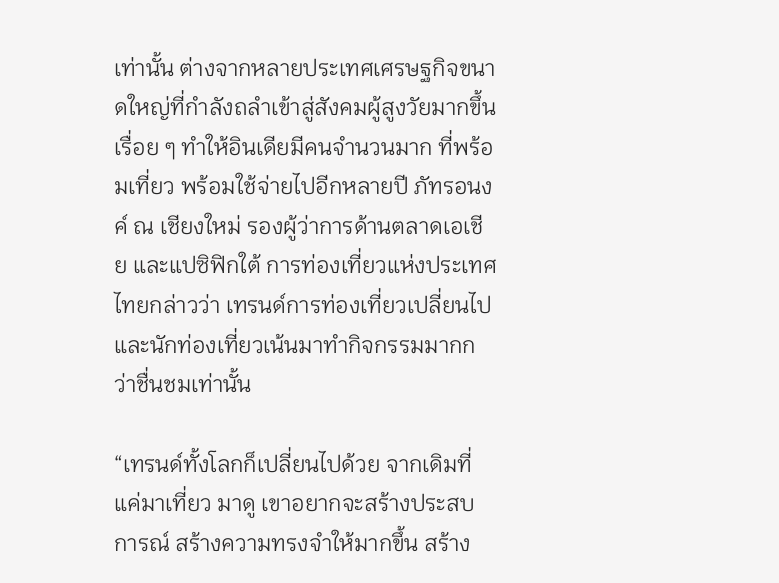เท่านั้น ต่างจากหลายประเทศเศรษฐกิจขนาดใหญ่ที่กำลังถลำเข้าสู่สังคมผู้สูงวัยมากขึ้นเรื่อย ๆ ทำให้อินเดียมีคนจำนวนมาก ที่พร้อมเที่ยว พร้อมใช้จ่ายไปอีกหลายปี ภัทรอนงค์ ณ เชียงใหม่ รองผู้ว่าการด้านตลาดเอเชีย และแปซิฟิกใต้ การท่องเที่ยวแห่งประเทศไทยกล่าวว่า เทรนด์การท่องเที่ยวเปลี่ยนไป และนักท่องเที่ยวเน้นมาทำกิจกรรมมากกว่าชื่นชมเท่านั้น

“เทรนด์ทั้งโลกก็เปลี่ยนไปด้วย จากเดิมที่แค่มาเที่ยว มาดู เขาอยากจะสร้างประสบการณ์ สร้างความทรงจำให้มากขึ้น สร้าง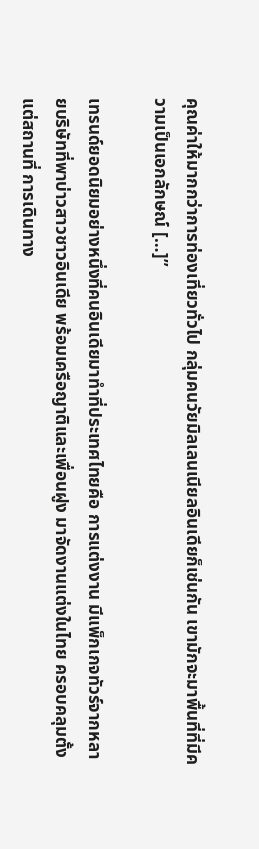คุณค่าให้มากกว่าการท่องเที่ยวทั่วไป กลุ่มคนวัยมิลเลนเนียลอินเดียก็เช่นกัน เขามักจะมาพื้นที่ที่มีความเป็นเอกลักษณ์ […]”

เทรนด์ยอดนิยมอย่างหนึ่งที่คนอินเดียมาทำที่ประเทศไทยคือ การแต่งงาน มีแพ็กเกจทัวร์จากหลายบริษัทที่พาบ่าวสาวชาวอินเดีย พร้อมเครือญาติและเพื่อนฝูง มาจัดงานแต่งในไทย ครอบคลุมตั้งแต่สถานที่ การเดินทาง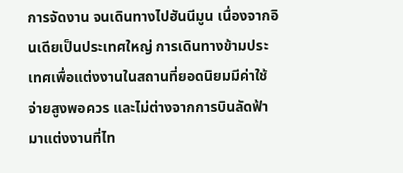การจัดงาน จนเดินทางไปฮันนีมูน เนื่องจากอินเดียเป็นประเทศใหญ่ การเดินทางข้ามประเทศเพื่อแต่งงานในสถานที่ยอดนิยมมีค่าใช้จ่ายสูงพอควร และไม่ต่างจากการบินลัดฟ้ามาแต่งงานที่ไท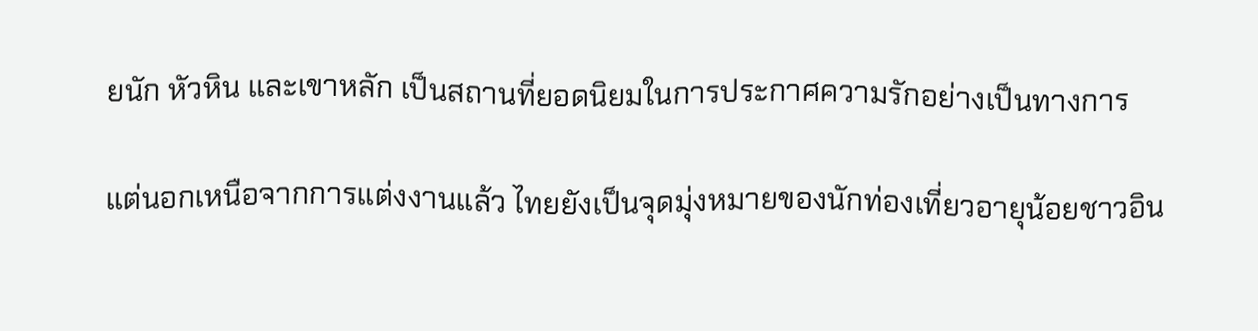ยนัก หัวหิน และเขาหลัก เป็นสถานที่ยอดนิยมในการประกาศความรักอย่างเป็นทางการ

แต่นอกเหนือจากการแต่งงานแล้ว ไทยยังเป็นจุดมุ่งหมายของนักท่องเที่ยวอายุน้อยชาวอิน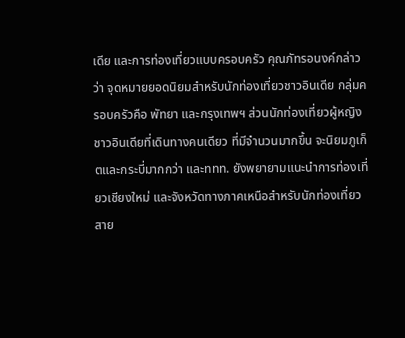เดีย และการท่องเที่ยวแบบครอบครัว คุณภัทรอนงค์กล่าวว่า จุดหมายยอดนิยมสำหรับนักท่องเที่ยวชาวอินเดีย กลุ่มครอบครัวคือ พัทยา และกรุงเทพฯ ส่วนนักท่องเที่ยวผู้หญิงชาวอินเดียที่เดินทางคนเดียว ที่มีจำนวนมากขึ้น จะนิยมภูเก็ตและกระบี่มากกว่า และททท. ยังพยายามแนะนำการท่องเที่ยวเชียงใหม่ และจังหวัดทางภาคเหนือสำหรับนักท่องเที่ยวสาย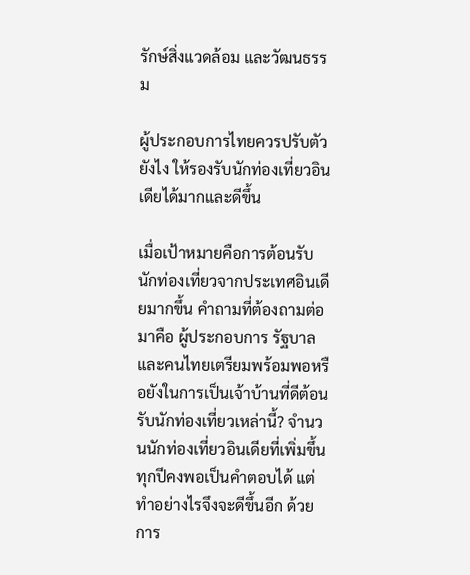รักษ์สิ่งแวดล้อม และวัฒนธรรม

ผู้ประกอบการไทยควรปรับตัวยังไง ให้รองรับนักท่องเที่ยวอินเดียได้มากและดีขึ้น

เมื่อเป้าหมายคือการต้อนรับนักท่องเที่ยวจากประเทศอินเดียมากขึ้น คำถามที่ต้องถามต่อมาคือ ผู้ประกอบการ รัฐบาล และคนไทยเตรียมพร้อมพอหรือยังในการเป็นเจ้าบ้านที่ดีต้อนรับนักท่องเที่ยวเหล่านี้? จำนวนนักท่องเที่ยวอินเดียที่เพิ่มขึ้นทุกปีคงพอเป็นคำตอบได้ แต่ทำอย่างไรจึงจะดีขึ้นอีก ด้วยการ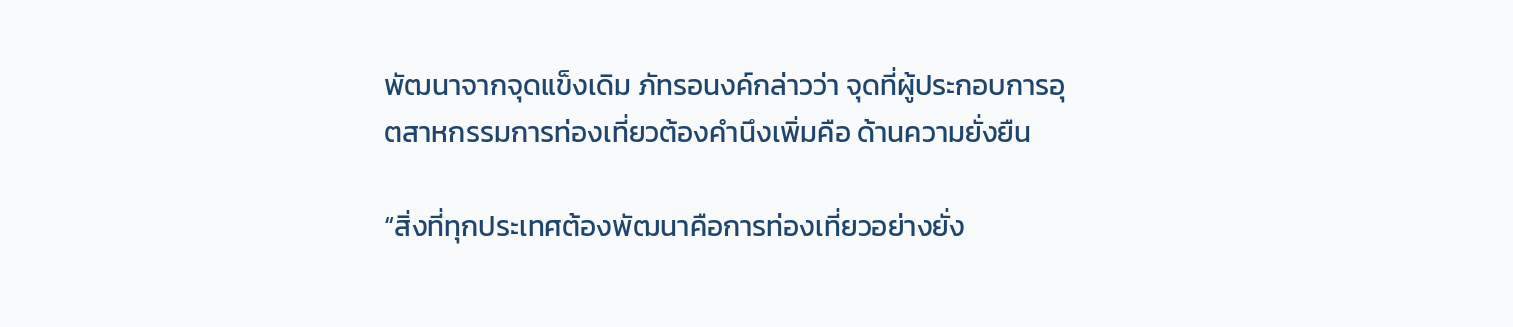พัฒนาจากจุดแข็งเดิม ภัทรอนงค์กล่าวว่า จุดที่ผู้ประกอบการอุตสาหกรรมการท่องเที่ยวต้องคำนึงเพิ่มคือ ด้านความยั่งยืน

“สิ่งที่ทุกประเทศต้องพัฒนาคือการท่องเที่ยวอย่างยั่ง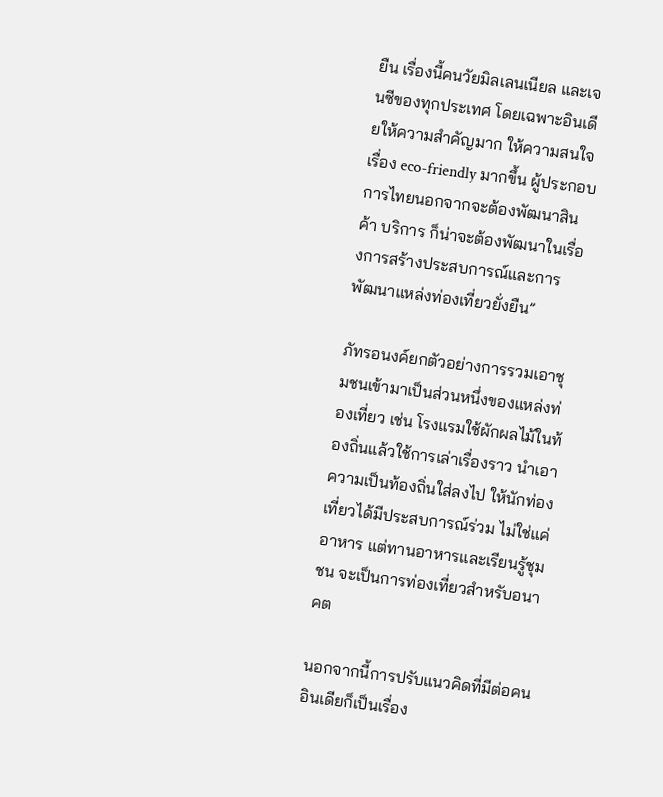ยืน เรื่องนี้คนวัยมิลเลนเนียล และเจนซีของทุกประเทศ โดยเฉพาะอินเดียให้ความสำคัญมาก ให้ความสนใจเรื่อง eco-friendly มากขึ้น ผู้ประกอบการไทยนอกจากจะต้องพัฒนาสินค้า บริการ ก็น่าจะต้องพัฒนาในเรื่องการสร้างประสบการณ์และการพัฒนาแหล่งท่องเที่ยวยั่งยืน”

ภัทรอนงค์ยกตัวอย่างการรวมเอาชุมชนเข้ามาเป็นส่วนหนึ่งของแหล่งท่องเที่ยว เช่น โรงแรมใช้ผักผลไม้ในท้องถิ่นแล้วใช้การเล่าเรื่องราว นำเอาความเป็นท้องถิ่นใส่ลงไป ให้นักท่องเที่ยวได้มีประสบการณ์ร่วม ไม่ใช่แค่อาหาร แต่ทานอาหารและเรียนรู้ชุมชน จะเป็นการท่องเที่ยวสำหรับอนาคต

นอกจากนี้การปรับแนวคิดที่มีต่อคนอินเดียก็เป็นเรื่อง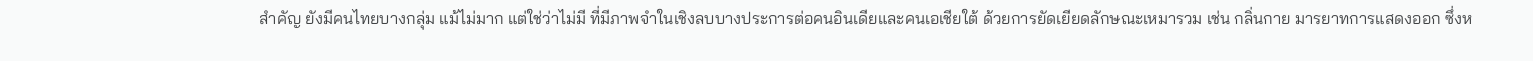สำคัญ ยังมีคนไทยบางกลุ่ม แม้ไม่มาก แต่ใช่ว่าไม่มี ที่มีภาพจำในเชิงลบบางประการต่อคนอินเดียและคนเอเชียใต้ ด้วยการยัดเยียดลักษณะเหมารวม เช่น กลิ่นกาย มารยาทการแสดงออก ซึ่งห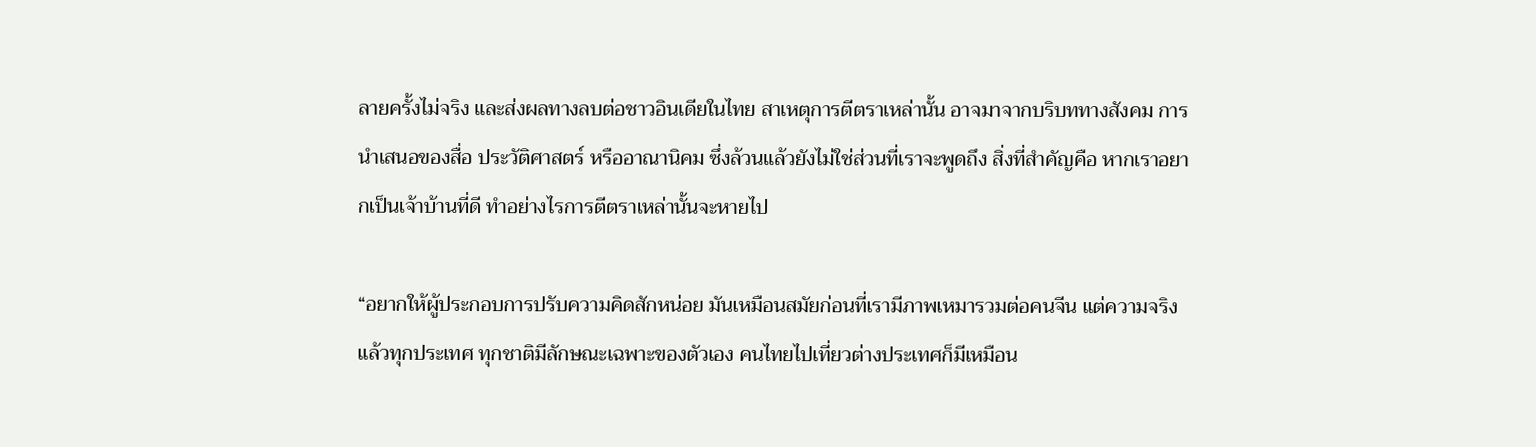ลายครั้งไม่จริง และส่งผลทางลบต่อชาวอินเดียในไทย สาเหตุการตีตราเหล่านั้น อาจมาจากบริบททางสังคม การนำเสนอของสื่อ ประวัติศาสตร์ หรืออาณานิคม ซึ่งล้วนแล้วยังไม่ใช่ส่วนที่เราจะพูดถึง สิ่งที่สำคัญคือ หากเราอยากเป็นเจ้าบ้านที่ดี ทำอย่างไรการตีตราเหล่านั้นจะหายไป

“อยากให้ผู้ประกอบการปรับความคิดสักหน่อย มันเหมือนสมัยก่อนที่เรามีภาพเหมารวมต่อคนจีน แต่ความจริงแล้วทุกประเทศ ทุกชาติมีลักษณะเฉพาะของตัวเอง คนไทยไปเที่ยวต่างประเทศก็มีเหมือน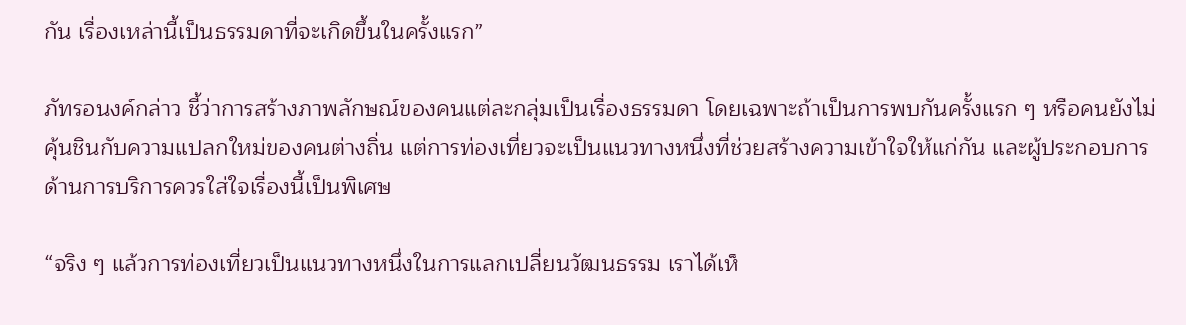กัน เรื่องเหล่านี้เป็นธรรมดาที่จะเกิดขึ้นในครั้งแรก”

ภัทรอนงค์กล่าว ชี้ว่าการสร้างภาพลักษณ์ของคนแต่ละกลุ่มเป็นเรื่องธรรมดา โดยเฉพาะถ้าเป็นการพบกันครั้งแรก ๆ หรือคนยังไม่คุ้นชินกับความแปลกใหม่ของคนต่างถิ่น แต่การท่องเที่ยวจะเป็นแนวทางหนึ่งที่ช่วยสร้างความเข้าใจให้แก่กัน และผู้ประกอบการด้านการบริการควรใส่ใจเรื่องนี้เป็นพิเศษ

“จริง ๆ แล้วการท่องเที่ยวเป็นแนวทางหนึ่งในการแลกเปลี่ยนวัฒนธรรม เราได้เห็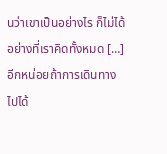นว่าเขาเป็นอย่างไร ก็ไม่ได้อย่างที่เราคิดทั้งหมด […] อีกหน่อยถ้าการเดินทางไปได้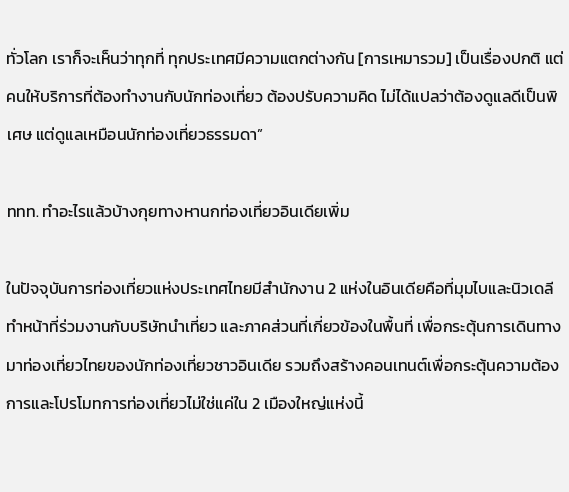ทั่วโลก เราก็จะเห็นว่าทุกที่ ทุกประเทศมีความแตกต่างกัน [การเหมารวม] เป็นเรื่องปกติ แต่คนให้บริการที่ต้องทำงานกับนักท่องเที่ยว ต้องปรับความคิด ไม่ได้แปลว่าต้องดูแลดีเป็นพิเศษ แต่ดูแลเหมือนนักท่องเที่ยวธรรมดา”

ททท. ทำอะไรแล้วบ้างกุยทางหานกท่องเที่ยวอินเดียเพิ่ม

ในปัจจุบันการท่องเที่ยวแห่งประเทศไทยมีสำนักงาน 2 แห่งในอินเดียคือที่มุมไบและนิวเดลี ทำหน้าที่ร่วมงานกับบริษัทนำเที่ยว และภาคส่วนที่เกี่ยวข้องในพื้นที่ เพื่อกระตุ้นการเดินทางมาท่องเที่ยวไทยของนักท่องเที่ยวชาวอินเดีย รวมถึงสร้างคอนเทนต์เพื่อกระตุ้นความต้องการและโปรโมทการท่องเที่ยวไม่ใช่แค่ใน 2 เมืองใหญ่แห่งนี้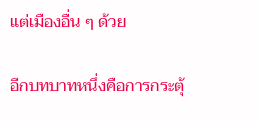แต่เมืองอื่น ๆ ด้วย

อีกบทบาทหนึ่งคือการกระตุ้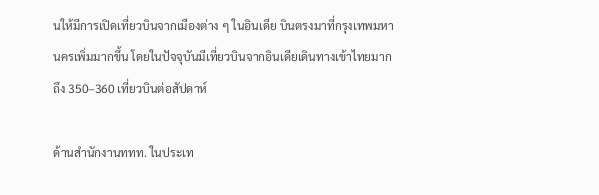นให้มีการเปิดเที่ยวบินจากเมืองต่าง ๆ ในอินเดีย บินตรงมาที่กรุงเทพมหานครเพิ่มมากขึ้น โดยในปัจจุบันมีเที่ยวบินจากอินเดียเดินทางเข้าไทยมากถึง 350–360 เที่ยวบินต่อสัปดาห์

ด้านสำนักงานททท. ในประเท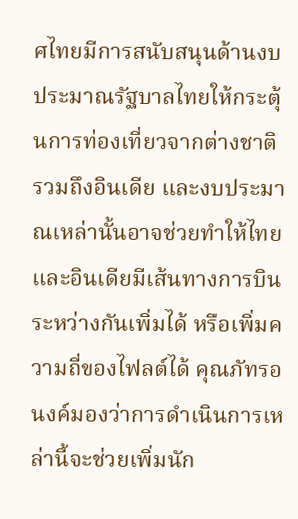ศไทยมีการสนับสนุนด้านงบประมาณรัฐบาลไทยให้กระตุ้นการท่องเที่ยวจากต่างชาติ รวมถึงอินเดีย และงบประมาณเหล่านั้นอาจช่วยทำให้ไทยและอินเดียมีเส้นทางการบินระหว่างกันเพิ่มได้ หรือเพิ่มความถี่ของไฟลต์ได้ คุณภัทรอนงค์มองว่าการดำเนินการเหล่านี้จะช่วยเพิ่มนัก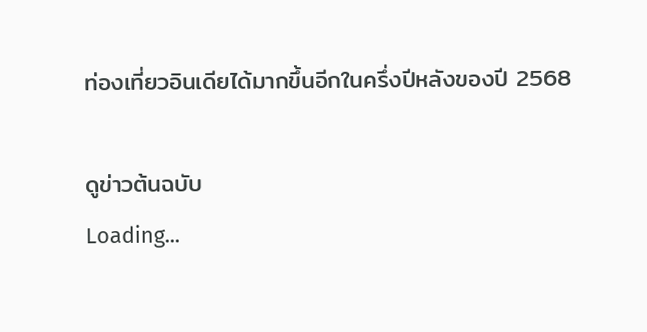ท่องเที่ยวอินเดียได้มากขึ้นอีกในครึ่งปีหลังของปี 2568

ดูข่าวต้นฉบับ
Loading...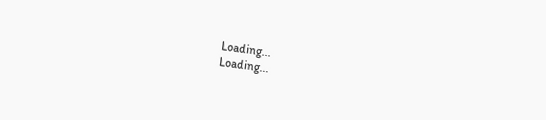Loading...
Loading...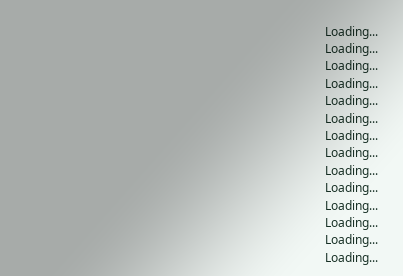Loading...
Loading...
Loading...
Loading...
Loading...
Loading...
Loading...
Loading...
Loading...
Loading...
Loading...
Loading...
Loading...
Loading...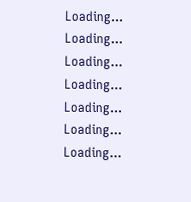Loading...
Loading...
Loading...
Loading...
Loading...
Loading...
Loading...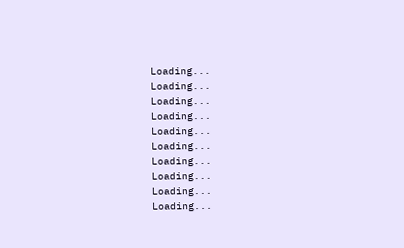Loading...
Loading...
Loading...
Loading...
Loading...
Loading...
Loading...
Loading...
Loading...
Loading...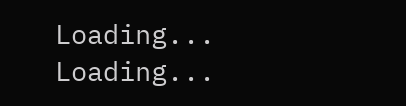Loading...
Loading...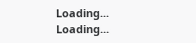Loading...
Loading...